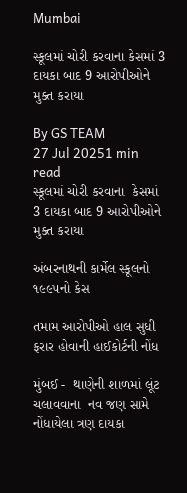Mumbai

સ્કૂલમાં ચોરી કરવાના કેસમાં 3 દાયકા બાદ 9 આરોપીઓને મુક્ત કરાયા

By GS TEAM
27 Jul 20251 min read
સ્કૂલમાં ચોરી કરવાના  કેસમાં 3 દાયકા બાદ 9 આરોપીઓને મુક્ત કરાયા

અંબરનાથની કાર્મેલ સ્કૂલનો ૧૯૯૫નો કેસ

તમામ આરોપીઓ હાલ સુધી ફરાર હોવાની હાઈકોર્ટની નોંધ

મુંબઈ -  થાણેની શાળમાં લૂંટ ચલાવવાના  નવ જણ સામે નોંધાયેલા ત્રણ દાયકા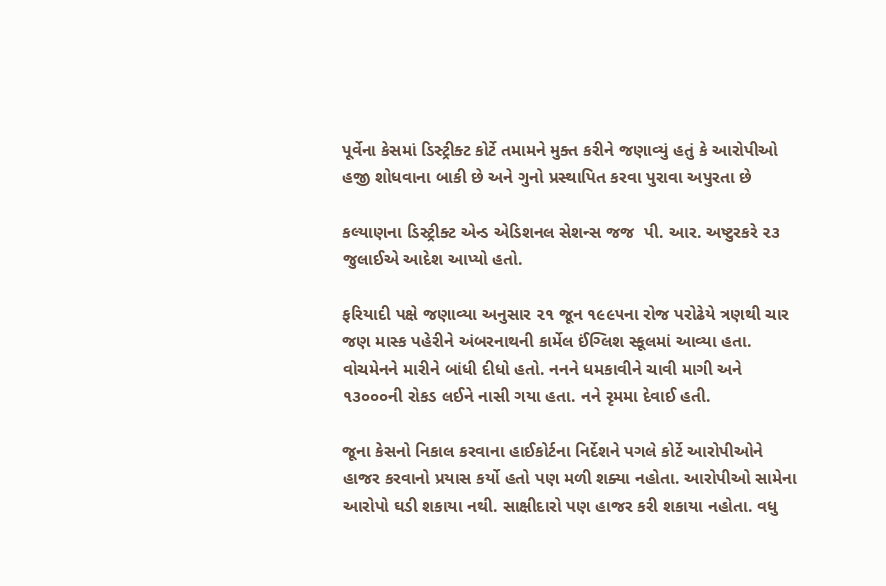પૂર્વેના કેસમાં ડિસ્ટ્રીક્ટ કોર્ટે તમામને મુક્ત કરીને જણાવ્યું હતું કે આરોપીઓ હજી શોધવાના બાકી છે અને ગુનો પ્રસ્થાપિત કરવા પુરાવા અપુરતા છે

કલ્યાણના ડિસ્ટ્રીક્ટ એન્ડ એડિશનલ સેશન્સ જજ  પી. આર. અષ્ટુરકરે ૨૩ જુલાઈએ આદેશ આપ્યો હતો.

ફરિયાદી પક્ષે જણાવ્યા અનુસાર ૨૧ જૂન ૧૯૯૫ના રોજ પરોઢેયે ત્રણથી ચાર જણ માસ્ક પહેરીને અંબરનાથની કાર્મેલ ઈંગ્લિશ સ્કૂલમાં આવ્યા હતા. વોચમેનને મારીને બાંધી દીધો હતો. નનને ધમકાવીને ચાવી માગી અને ૧૩૦૦૦ની રોકડ લઈને નાસી ગયા હતા. નને રૃમમા દેવાઈ હતી.

જૂના કેસનો નિકાલ કરવાના હાઈકોર્ટના નિર્દેશને પગલે કોર્ટે આરોપીઓને હાજર કરવાનો પ્રયાસ કર્યો હતો પણ મળી શક્યા નહોતા. આરોપીઓ સામેના આરોપો ઘડી શકાયા નથી. સાક્ષીદારો પણ હાજર કરી શકાયા નહોતા. વધુ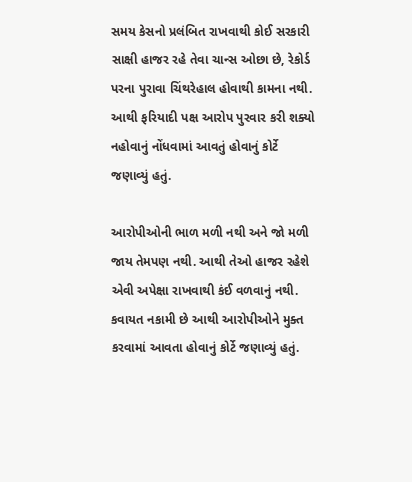સમય કેસનો પ્રલંબિત રાખવાથી કોઈ સરકારી સાક્ષી હાજર રહે તેવા ચાન્સ ઓછા છે, રેકોર્ડ પરના પુરાવા ચિંથરેહાલ હોવાથી કામના નથી. આથી ફરિયાદી પક્ષ આરોપ પુરવાર કરી શક્યો નહોવાનું નોંધવામાં આવતું હોવાનું કોર્ટે જણાવ્યું હતું.

આરોપીઓની ભાળ મળી નથી અને જો મળી જાય તેમપણ નથી. આથી તેઓ હાજર રહેશે એવી અપેક્ષા રાખવાથી કંઈ વળવાનું નથી. કવાયત નકામી છે આથી આરોપીઓને મુક્ત કરવામાં આવતા હોવાનું કોર્ટે જણાવ્યું હતું.